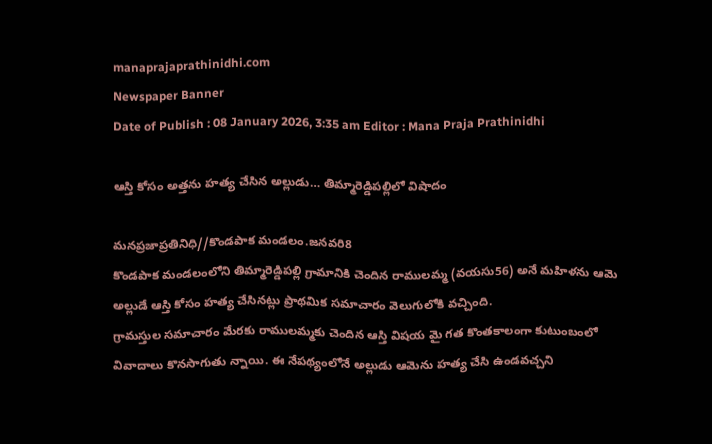manaprajaprathinidhi.com
Newspaper Banner
Date of Publish : 08 January 2026, 3:35 am Editor : Mana Praja Prathinidhi

ఆస్తి కోసం అత్తను హత్య చేసిన అల్లుడు… తిమ్మారెడ్డిపల్లిలో విషాదం

మనప్రజాప్రతినిధి//కొండపాక మండలం.జనవరి8
కొండపాక మండలంలోని తిమ్మారెడ్డిపల్లి గ్రామానికి చెందిన రాములమ్మ (వయసు56) అనే మహిళను ఆమె అల్లుడే ఆస్తి కోసం హత్య చేసినట్లు ప్రాథమిక సమాచారం వెలుగులోకి వచ్చింది.
గ్రామస్తుల సమాచారం మేరకు రాములమ్మకు చెందిన ఆస్తి విషయ మై గత కొంతకాలంగా కుటుంబంలో వివాదాలు కొనసాగుతు న్నాయి. ఈ నేపథ్యంలోనే అల్లుడు ఆమెను హత్య చేసి ఉండవచ్చని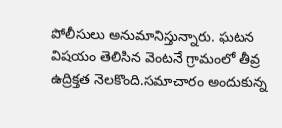పోలీసులు అనుమానిస్తున్నారు. ఘటన విషయం తెలిసిన వెంటనే గ్రామంలో తీవ్ర ఉద్రిక్తత నెలకొంది.సమాచారం అందుకున్న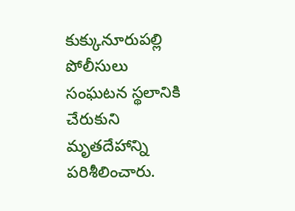కుక్కునూరుపల్లి పోలీసులు సంఘటన స్థలానికి చేరుకుని మృతదేహాన్ని పరిశీలించారు.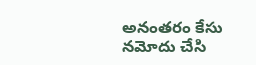అనంతరం కేసు నమోదు చేసి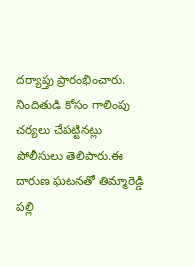దర్యాప్తు ప్రారంభించారు. నిందితుడి కోసం గాలింపు చర్యలు చేపట్టినట్లు పోలీసులు తెలిపారు.ఈ దారుణ ఘటనతో తిమ్మారెడ్డి పల్లి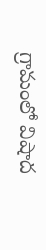గ్రామంలో విషాద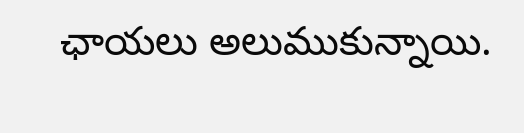ఛాయలు అలుముకున్నాయి.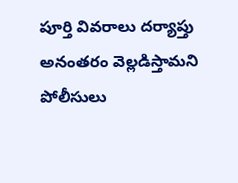పూర్తి వివరాలు దర్యాప్తు అనంతరం వెల్లడిస్తామని పోలీసులు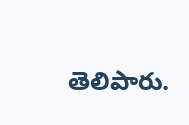తెలిపారు.